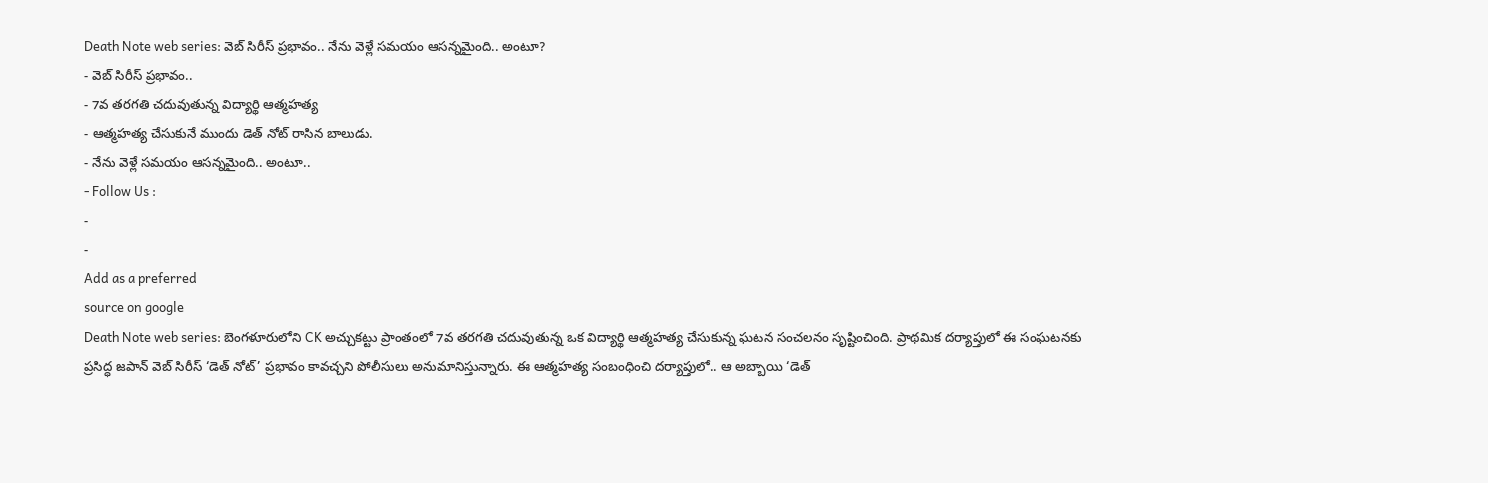Death Note web series: వెబ్ సిరీస్ ప్రభావం.. నేను వెళ్లే సమయం ఆసన్నమైంది.. అంటూ?
- వెబ్ సిరీస్ ప్రభావం..
- 7వ తరగతి చదువుతున్న విద్యార్థి ఆత్మహత్య
- ఆత్మహత్య చేసుకునే ముందు డెత్ నోట్ రాసిన బాలుడు.
- నేను వెళ్లే సమయం ఆసన్నమైంది.. అంటూ..
- Follow Us :
-
-
Add as a preferred
source on google
Death Note web series: బెంగళూరులోని CK అచ్చుకట్టు ప్రాంతంలో 7వ తరగతి చదువుతున్న ఒక విద్యార్థి ఆత్మహత్య చేసుకున్న ఘటన సంచలనం సృష్టించింది. ప్రాథమిక దర్యాప్తులో ఈ సంఘటనకు ప్రసిద్ధ జపాన్ వెబ్ సిరీస్ ‘డెత్ నోట్’ ప్రభావం కావచ్చని పోలీసులు అనుమానిస్తున్నారు. ఈ ఆత్మహత్య సంబంధించి దర్యాప్తులో.. ఆ అబ్బాయి ‘డెత్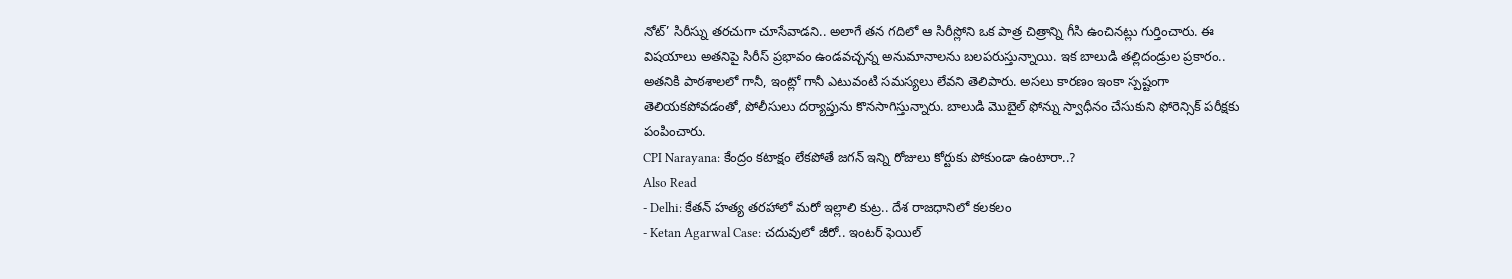నోట్’ సిరీస్ను తరచుగా చూసేవాడని.. అలాగే తన గదిలో ఆ సిరీస్లోని ఒక పాత్ర చిత్రాన్ని గీసి ఉంచినట్లు గుర్తించారు. ఈ విషయాలు అతనిపై సిరీస్ ప్రభావం ఉండవచ్చన్న అనుమానాలను బలపరుస్తున్నాయి. ఇక బాలుడి తల్లిదండ్రుల ప్రకారం.. అతనికి పాఠశాలలో గానీ, ఇంట్లో గానీ ఎటువంటి సమస్యలు లేవని తెలిపారు. అసలు కారణం ఇంకా స్పష్టంగా తెలియకపోవడంతో, పోలీసులు దర్యాప్తును కొనసాగిస్తున్నారు. బాలుడి మొబైల్ ఫోన్ను స్వాధీనం చేసుకుని ఫోరెన్సిక్ పరీక్షకు పంపించారు.
CPI Narayana: కేంద్రం కటాక్షం లేకపోతే జగన్ ఇన్ని రోజులు కోర్టుకు పోకుండా ఉంటారా..?
Also Read
- Delhi: కేతన్ హత్య తరహాలో మరో ఇల్లాలి కుట్ర.. దేశ రాజధానిలో కలకలం
- Ketan Agarwal Case: చదువులో జీరో.. ఇంటర్ ఫెయిల్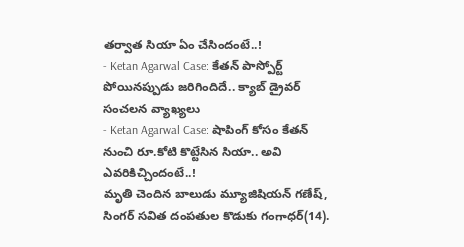తర్వాత సియా ఏం చేసిందంటే..!
- Ketan Agarwal Case: కేతన్ పాస్పోర్ట్ పోయినప్పుడు జరిగిందిదే.. క్యాబ్ డ్రైవర్ సంచలన వ్యాఖ్యలు
- Ketan Agarwal Case: షాపింగ్ కోసం కేతన్ నుంచి రూ.కోటి కొట్టేసిన సియా.. అవి ఎవరికిచ్చిందంటే..!
మృతి చెందిన బాలుడు మ్యూజిషియన్ గణేష్, సింగర్ సవిత దంపతుల కొడుకు గంగాధర్(14).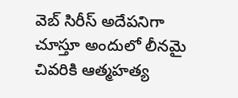వెబ్ సిరీస్ అదేపనిగా చూస్తూ అందులో లీనమై చివరికి ఆత్మహత్య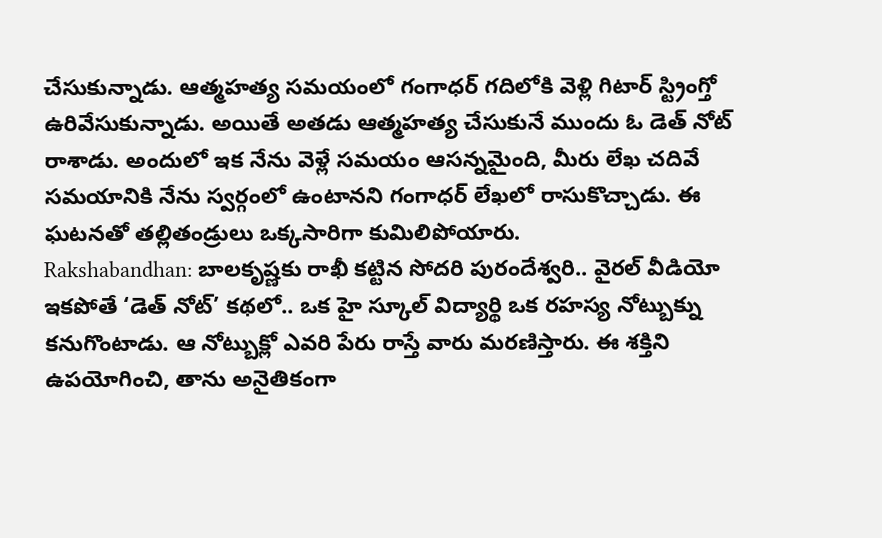చేసుకున్నాడు. ఆత్మహత్య సమయంలో గంగాధర్ గదిలోకి వెళ్లి గిటార్ స్ట్రింగ్తో ఉరివేసుకున్నాడు. అయితే అతడు ఆత్మహత్య చేసుకునే ముందు ఓ డెత్ నోట్ రాశాడు. అందులో ఇక నేను వెళ్లే సమయం ఆసన్నమైంది, మీరు లేఖ చదివే సమయానికి నేను స్వర్గంలో ఉంటానని గంగాధర్ లేఖలో రాసుకొచ్చాడు. ఈ ఘటనతో తల్లితండ్రులు ఒక్కసారిగా కుమిలిపోయారు.
Rakshabandhan: బాలకృష్ణకు రాఖీ కట్టిన సోదరి పురందేశ్వరి.. వైరల్ వీడియో
ఇకపోతే ‘డెత్ నోట్’ కథలో.. ఒక హై స్కూల్ విద్యార్థి ఒక రహస్య నోట్బుక్ను కనుగొంటాడు. ఆ నోట్బుక్లో ఎవరి పేరు రాస్తే వారు మరణిస్తారు. ఈ శక్తిని ఉపయోగించి, తాను అనైతికంగా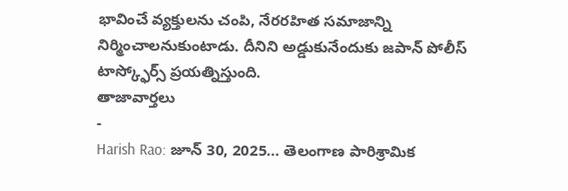భావించే వ్యక్తులను చంపి, నేరరహిత సమాజాన్ని నిర్మించాలనుకుంటాడు. దీనిని అడ్డుకునేందుకు జపాన్ పోలీస్ టాస్క్ఫోర్స్ ప్రయత్నిస్తుంది.
తాజావార్తలు
-
Harish Rao: జూన్ 30, 2025… తెలంగాణ పారిశ్రామిక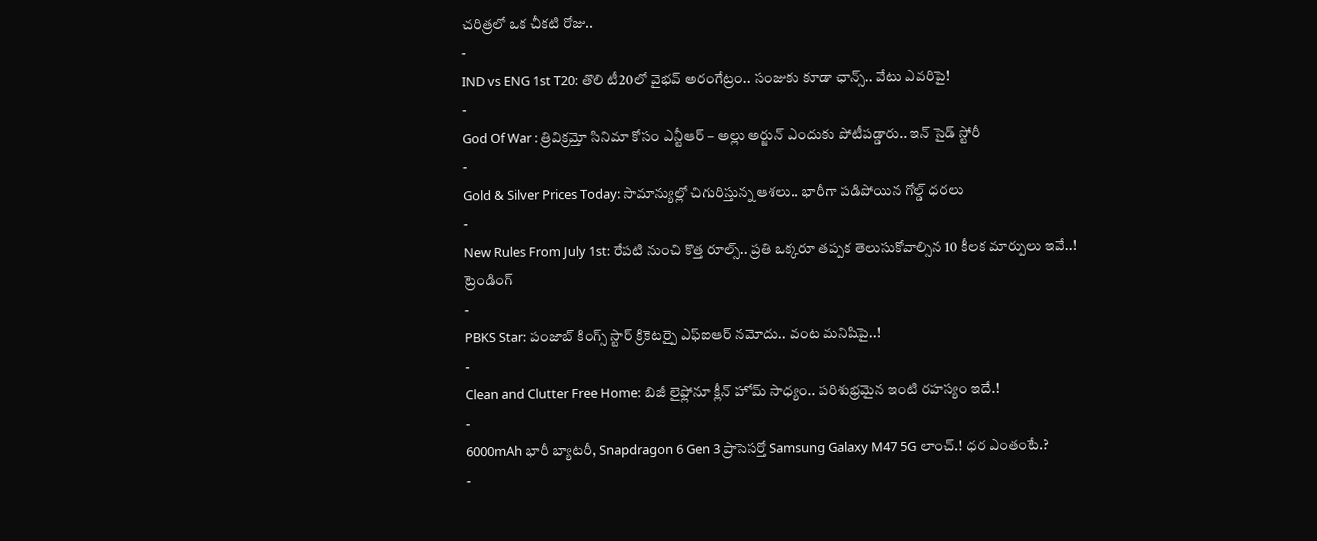చరిత్రలో ఒక చీకటి రోజు..
-
IND vs ENG 1st T20: తొలి టీ20లో వైభవ్ అరంగేట్రం.. సంజుకు కూడా ఛాన్స్.. వేటు ఎవరిపై!
-
God Of War : త్రివిక్రమ్తో సినిమా కోసం ఎన్టీఆర్ – అల్లు అర్జున్ ఎందుకు పోటీపడ్డారు.. ఇన్ సైడ్ స్టోరీ
-
Gold & Silver Prices Today: సామాన్యుల్లో చిగురిస్తున్న ఆశలు.. భారీగా పడిపోయిన గోల్డ్ ధరలు
-
New Rules From July 1st: రేపటి నుంచి కొత్త రూల్స్.. ప్రతి ఒక్కరూ తప్పక తెలుసుకోవాల్సిన 10 కీలక మార్పులు ఇవే..!
ట్రెండింగ్
-
PBKS Star: పంజాబ్ కింగ్స్ స్టార్ క్రికెటర్పై ఎఫ్ఐఆర్ నమోదు.. వంట మనిషిపై..!
-
Clean and Clutter Free Home: బిజీ లైఫ్లోనూ క్లీన్ హోమ్ సాధ్యం.. పరిశుభ్రమైన ఇంటి రహస్యం ఇదే.!
-
6000mAh భారీ బ్యాటరీ, Snapdragon 6 Gen 3 ప్రాసెసర్తో Samsung Galaxy M47 5G లాంచ్.! ధర ఎంతంటే.?
-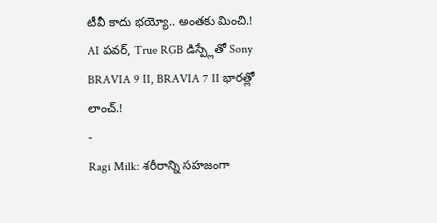టీవీ కాదు భయ్యో.. అంతకు మించి.! AI పవర్, True RGB డిస్ప్లేతో Sony BRAVIA 9 II, BRAVIA 7 II భారత్లో లాంచ్.!
-
Ragi Milk: శరీరాన్ని సహజంగా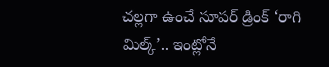చల్లగా ఉంచే సూపర్ డ్రింక్ ‘రాగి మిల్క్’.. ఇంట్లోనే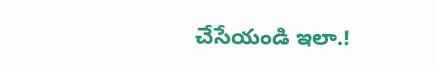చేసేయండి ఇలా.!